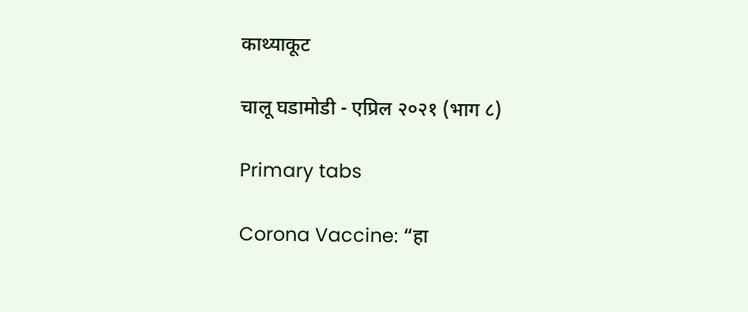काथ्याकूट

चालू घडामोडी - एप्रिल २०२१ (भाग ८)

Primary tabs

Corona Vaccine: “हा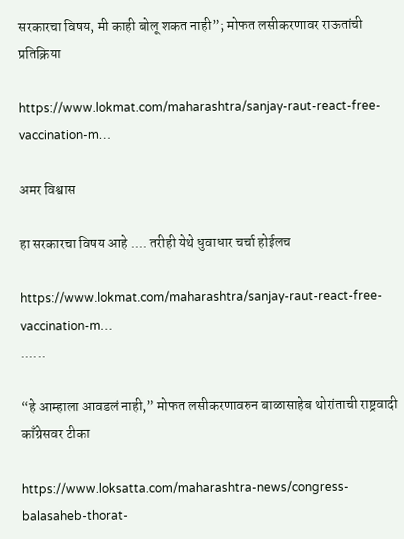सरकारचा विषय, मी काही बोलू शकत नाही”; मोफत लसीकरणावर राऊतांची प्रतिक्रिया

https://www.lokmat.com/maharashtra/sanjay-raut-react-free-vaccination-m…

अमर विश्वास

हा सरकारचा विषय आहे .... तरीही येथे धुवाधार चर्चा होईलच

https://www.lokmat.com/maharashtra/sanjay-raut-react-free-vaccination-m…
......

“हे आम्हाला आवडलं नाही,” मोफत लसीकरणावरुन बाळासाहेब थोरांताची राष्ट्रवादी काँग्रेसवर टीका

https://www.loksatta.com/maharashtra-news/congress-balasaheb-thorat-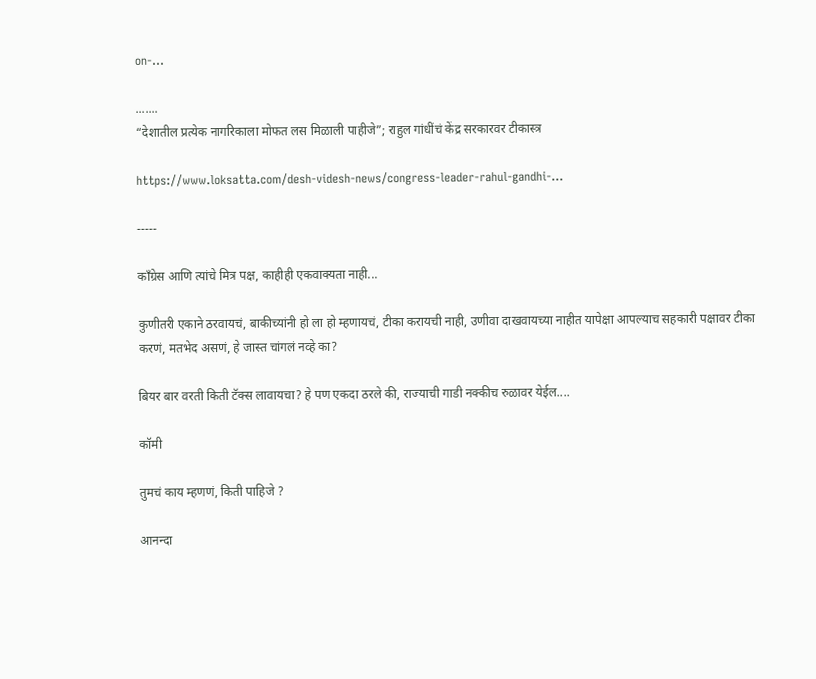on-…

.......
“देशातील प्रत्येक नागरिकाला मोफत लस मिळाली पाहीजे”; राहुल गांधींचं केंद्र सरकारवर टीकास्त्र

https://www.loksatta.com/desh-videsh-news/congress-leader-rahul-gandhi-…

-----

कॉंग्रेस आणि त्यांचे मित्र पक्ष, काहीही एकवाक्यता नाही...

कुणीतरी एकाने ठरवायचं, बाकीच्यांनी हो ला हो म्हणायचं, टीका करायची नाही, उणीवा दाखवायच्या नाहीत यापेक्षा आपल्याच सहकारी पक्षावर टीका करणं, मतभेद असणं, हे जास्त चांगलं नव्हे का?

बियर बार वरती किती टॅक्स लावायचा? हे पण एकदा ठरले की, राज्याची गाडी नक्कीच रुळावर येईल....

कॉमी

तुमचं काय म्हणणं, किती पाहिजे ?

आनन्दा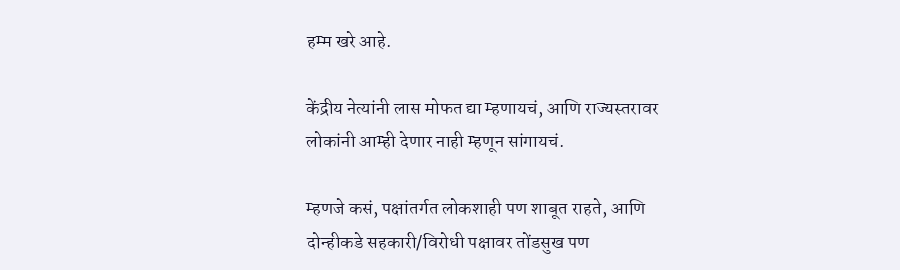हम्म खरे आहे.

केंद्रीय नेत्यांनी लास मोफत द्या म्हणायचं, आणि राज्यस्तरावर लोकांनी आम्ही देणार नाही म्हणून सांगायचं.

म्हणजे कसं, पक्षांतर्गत लोकशाही पण शाबूत राहते, आणि दोन्हीकडे सहकारी/विरोधी पक्षावर तोंडसुख पण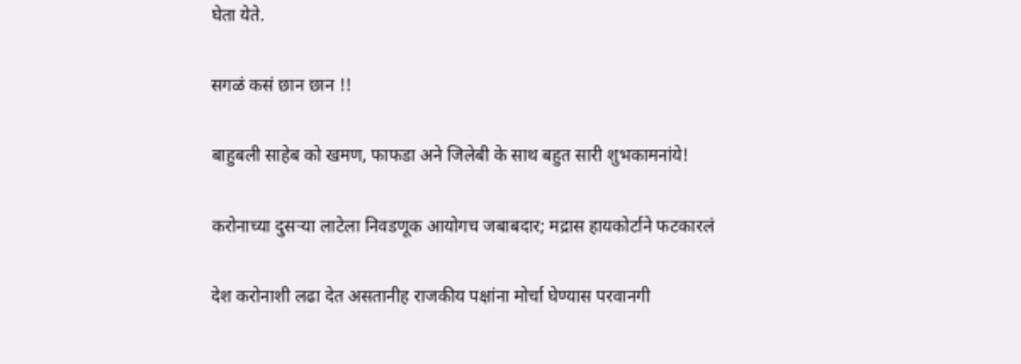घेता येते.

सगळं कसं छान छान !!

बाहुबली साहेब को खमण, फाफडा अने जिलेबी के साथ बहुत सारी शुभकामनांये!

करोनाच्या दुसऱ्या लाटेला निवडणूक आयोगच जबाबदार; मद्रास हायकोर्टाने फटकारलं

देश करोनाशी लढा देत असतानीह राजकीय पक्षांना मोर्चा घेण्यास परवानगी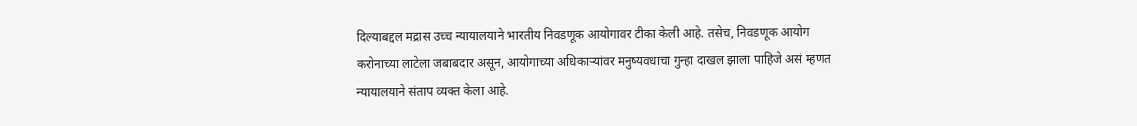दिल्याबद्दल मद्रास उच्च न्यायालयाने भारतीय निवडणूक आयोगावर टीका केली आहे. तसेच, निवडणूक आयोग करोनाच्या लाटेला जबाबदार असून, आयोगाच्या अधिकाऱ्यांवर मनुष्यवधाचा गुन्हा दाखल झाला पाहिजे असं म्हणत न्यायालयाने संताप व्यक्त केला आहे.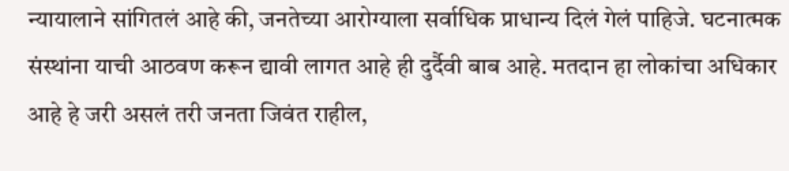न्यायालाने सांगितलं आहे की, जनतेच्या आरोग्याला सर्वाधिक प्राधान्य दिलं गेलं पाहिजे. घटनात्मक संस्थांना याची आठवण करून द्यावी लागत आहे ही दुर्दैवी बाब आहे. मतदान हा लोकांचा अधिकार आहे हे जरी असलं तरी जनता जिवंत राहील,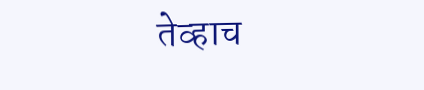तेव्हाच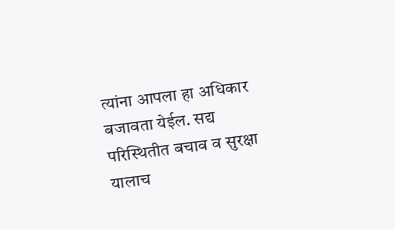त्यांना आपला हा अधिकार बजावता येईल. सद्य परिस्थितीत बचाव व सुरक्षा यालाच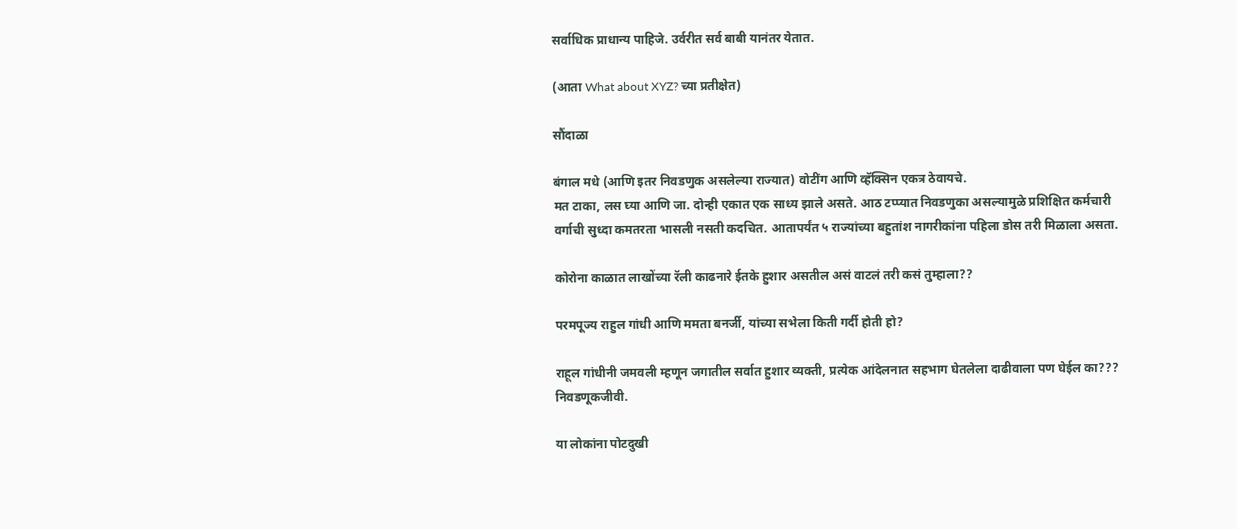सर्वाधिक प्राधान्य पाहिजे. उर्वरीत सर्व बाबी यानंतर येतात.

(आता What about XYZ? च्या प्रतीक्षेत)

सौंदाळा

बंगाल मधे (आणि इतर निवडणुक असलेल्या राज्यात) वोटींग आणि व्हॅक्सिन एकत्र ठेवायचे.
मत टाका, लस घ्या आणि जा. दोन्ही एकात एक साध्य झाले असते. आठ टप्प्यात निवडणुका असल्यामुळे प्रशिक्षित कर्मचारी वर्गाची सुध्दा कमतरता भासली नसती कदचित. आतापर्यंत ५ राज्यांच्या बहुतांश नागरीकांना पहिला डोस तरी मिळाला असता.

कोरोना काळात लाखोंच्या रॅली काढनारे ईतके हुशार असतील असं वाटलं तरी कसं तुम्हाला??

परमपूज्य राहुल गांधी आणि ममता बनर्जी, यांच्या सभेला किती गर्दी होती हो?

राहूल गांधीनी जमवली म्हणून जगातील सर्वात हुशार व्यक्ती, प्रत्येक आंदेलनात सहभाग घेतलेला दाढीवाला पण घेईल का???
निवडणूकजीवी.

या लोकांना पोटदुखी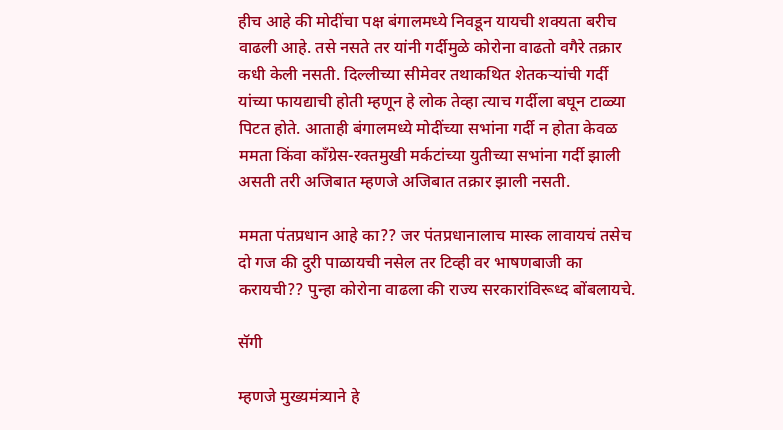हीच आहे की मोदींचा पक्ष बंगालमध्ये निवडून यायची शक्यता बरीच वाढली आहे. तसे नसते तर यांनी गर्दीमुळे कोरोना वाढतो वगैरे तक्रार कधी केली नसती. दिल्लीच्या सीमेवर तथाकथित शेतकर्‍यांची गर्दी यांच्या फायद्याची होती म्हणून हे लोक तेव्हा त्याच गर्दीला बघून टाळ्या पिटत होते. आताही बंगालमध्ये मोदींच्या सभांना गर्दी न होता केवळ ममता किंवा काँग्रेस-रक्तमुखी मर्कटांच्या युतीच्या सभांना गर्दी झाली असती तरी अजिबात म्हणजे अजिबात तक्रार झाली नसती.

ममता पंतप्रधान आहे का?? जर पंतप्रधानालाच मास्क लावायचं तसेच दो गज की दुरी पाळायची नसेल तर टिव्ही वर भाषणबाजी का करायची?? पुन्हा कोरोना वाढला की राज्य सरकारांविरूध्द बोंबलायचे.

सॅगी

म्हणजे मुख्यमंत्र्याने हे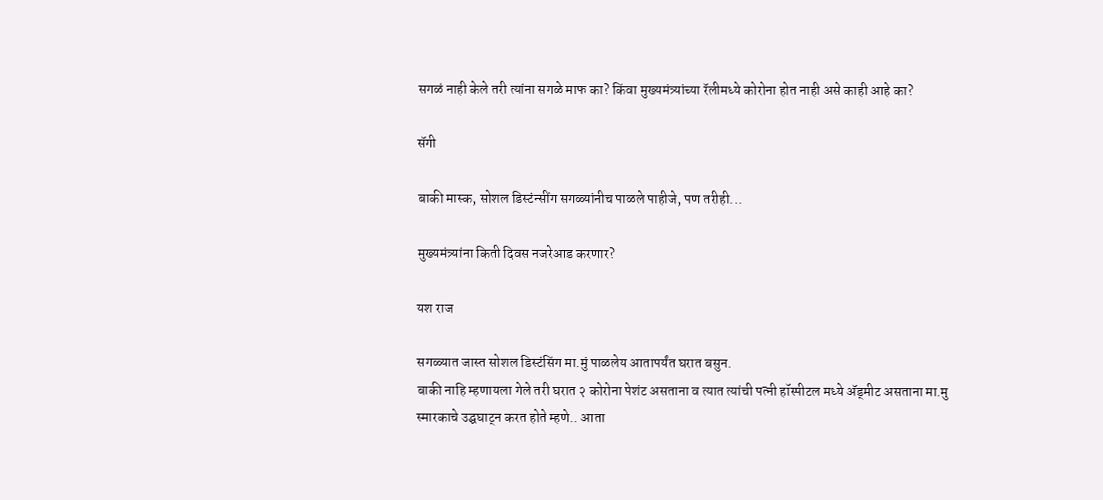सगळं नाही केले तरी त्यांना सगळे माफ का? किंवा मुख्यमंत्र्यांच्या रॅलीमध्ये कोरोना होत नाही असे काही आहे का?

सॅगी

बाकी मास्क, सोशल डिस्टंन्सींग सगळ्यांनीच पाळले पाहीजे, पण तरीही...

मुख्यमंत्र्यांना किती दिवस नजरेआड करणार?

यश राज

सगळ्यात जास्त सोशल डिस्टंसिंग मा.मुं पाळलेय आतापर्यंत घरात बसुन.
बाकी नाहि म्हणायला गेले तरी घरात २ कोरोना पेशंट असताना व त्यात त्यांची पत्नी हॉस्पीटल मध्ये अ‍ॅड्मीट असताना मा.मु स्मारकाचे उद्घघाट्न करत होते म्हणे.. आता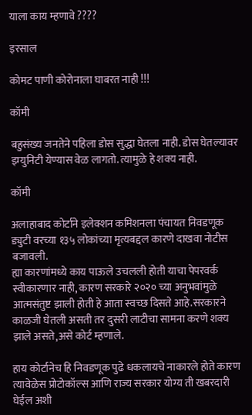याला काय म्हणावे ????

इरसाल

कोमट पाणी कोरोनाला घाबरत नाही !!!

कॉमी

बहुसंख्य जनतेने पहिला डोस सुद्धा घेतला नाही. डोस घेतल्यावर इम्युनिटी येण्यास वेळ लागतो. त्यामुळे हे शक्य नाही.

कॉमी

अलाहाबाद कोर्टाने इलेक्शन कमिशनला पंचायत निवडणूक ड्युटी वरच्या १३५ लोकांच्या मृत्यबद्दल कारणे दाखवा नोटीस बजावली.
ह्या कारणांमध्ये काय पाऊले उचलली होती याचा पेपरवर्क स्वीकारणार नाही, कारण सरकारे २०२० च्या अनुभवांमुळे आत्मसंतुष्ट झाली होती हे आता स्वच्छ दिसते आहे.सरकारने काळजी घेतली असती तर दुसरी लाटीचा सामना करणे शक्य झाले असते,असे कोर्ट म्हणाले.

हाय कोर्टानेच हि निवडणूक पुढे धकलायचे नाकारले होते कारण त्यावेळेस प्रोटोकॉल्स आणि राज्य सरकार योग्य ती खबरदारी घेईल अशी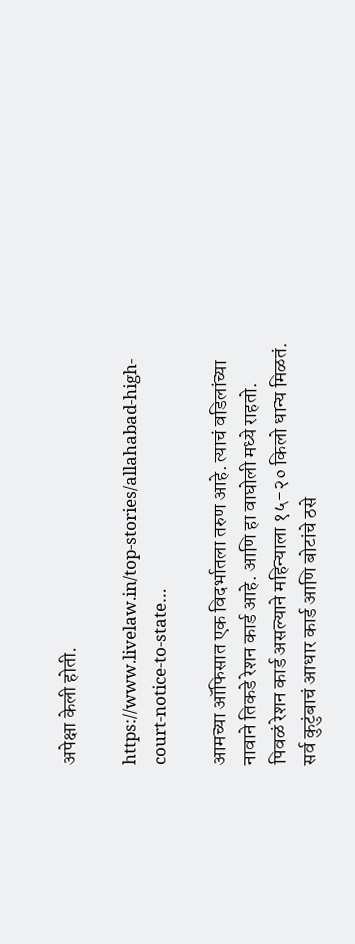अपेक्षा केली होती.

https://www.livelaw.in/top-stories/allahabad-high-court-notice-to-state…

आमच्या ऑफिसात एक विदर्भातला तरुण आहे. त्याचं वडिलांच्या नावाने तिकडे रेशन कार्ड आहे. आणि हा वाघोली मध्ये राहतो.
पिवळं रेशन कार्ड असल्याने महिन्याला १५-२० किलो धान्य मिळतं. सर्व कुटुंबाचं आधार कार्ड आणि बोटांचे ठसे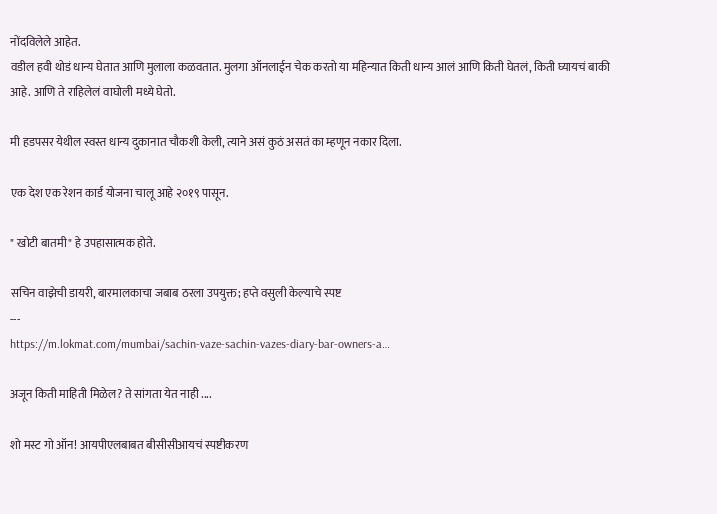नोंदविलेले आहेत.
वडील हवी थोडं धान्य घेतात आणि मुलाला कळवतात. मुलगा ऑनलाईन चेक करतो या महिन्यात किती धान्य आलं आणि किती घेतलं, किती घ्यायचं बाकी आहे. आणि ते राहिलेलं वाघोली मध्ये घेतो.

मी हडपसर येथील स्वस्त धान्य दुकानात चौकशी केली, त्याने असं कुठं असतं का म्हणून नकार दिला.

एक देश एक रेशन कार्ड योजना चालू आहे २०१९ पासून.

" खोटी बातमी" हे उपहासात्मक होते.

सचिन वाझेची डायरी, बारमालकाचा जबाब ठरला उपयुक्त; हप्ते वसुली केल्याचे स्पष्ट
---
https://m.lokmat.com/mumbai/sachin-vaze-sachin-vazes-diary-bar-owners-a…

अजून किती माहिती मिळेल? ते सांगता येत नाही ....

शो मस्ट गो ऑन! आयपीएलबाबत बीसीसीआयचं स्पष्टीकरण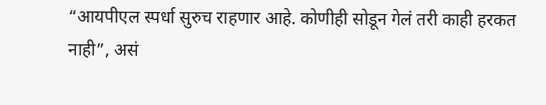“आयपीएल स्पर्धा सुरुच राहणार आहे. कोणीही सोडून गेलं तरी काही हरकत नाही”, असं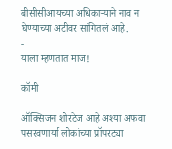बीसीसीआयच्या अधिकाऱ्याने नाव न घेण्याच्या अटीवर सांगितलं आहे.
-
याला म्हणतात माज!

कॉमी

ऑक्सिजन शोरटेज आहे अश्या अफवा पसरवणार्या लोकांच्या प्रॉपरट्या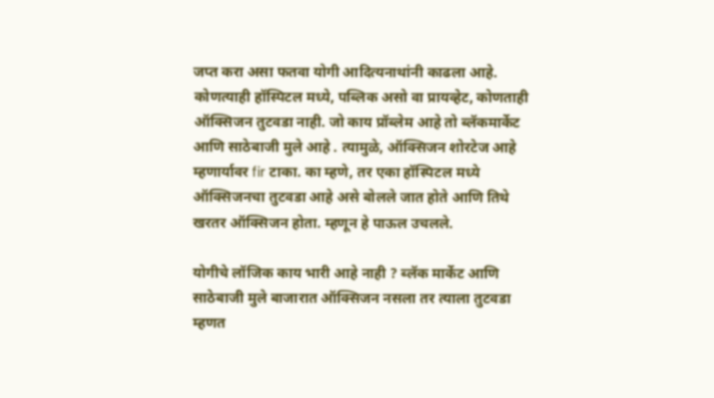जप्त करा असा फतवा योगी आदित्यनाथांनी काढला आहे. कोणत्याही हॉस्पिटल मध्ये, पब्लिक असो वा प्रायव्हेट, कोणताही ऑक्सिजन तुटवडा नाही. जो काय प्रॉब्लेम आहे तो ब्लॅकमार्केट आणि साठेबाजी मुले आहे . त्यामुळे, ऑक्सिजन शोरटेज आहे म्हणार्यावर fir टाका. का म्हणे, तर एका हॉस्पिटल मध्ये ऑक्सिजनचा तुटवडा आहे असे बोलले जात होते आणि तिथे खरतर ऑक्सिजन होता. म्हणून हे पाऊल उचलले.

योगीचे लॉजिक काय भारी आहे नाही ? ब्लॅक मार्केट आणि साठेबाजी मुले बाजारात ऑक्सिजन नसला तर त्याला तुटवडा म्हणत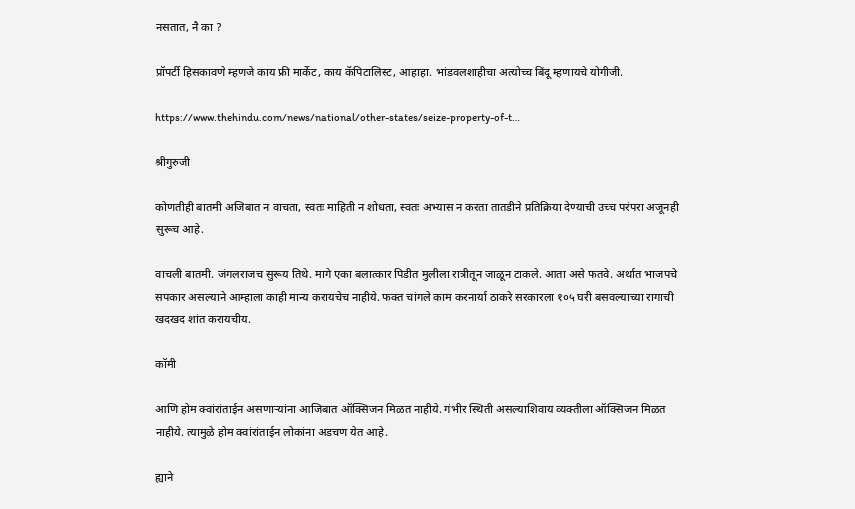नसतात, नै का ?

प्रॉपर्टी हिसकावणे म्हणजे काय फ्री मार्केट, काय कॅपिटालिस्ट, आहाहा. भांडवलशाहीचा अत्योच्च बिंदू म्हणायचे योगीजी.

https://www.thehindu.com/news/national/other-states/seize-property-of-t…

श्रीगुरुजी

कोणतीही बातमी अजिबात न वाचता, स्वतः माहिती न शोधता, स्वतः अभ्यास न करता तातडीने प्रतिक्रिया देण्याची उच्च परंपरा अजूनही सुरूच आहे.

वाचली बातमी. जंगलराजच सुरूय तिथे. मागे एका बलात्कार पिडीत मुलीला रात्रीतून जाळून टाकले. आता असे फतवे. अर्थात भाजपचे सपकार असल्याने आम्हाला काही मान्य करायचेच नाहीये. फक्त चांगले काम करनार्या ठाकरे सरकारला १०५ घरी बसवल्याच्या रागाची खदखद शांत करायचीय.

कॉमी

आणि होम क्वांरांताईन असणाऱ्यांना आजिबात ऑक्सिजन मिळत नाहीये. गंभीर स्थिती असल्याशिवाय व्यक्तीला ऑक्सिजन मिळत नाहीये. त्यामुळे होम क्वांरांताईन लोकांना अडचण येत आहे.

ह्याने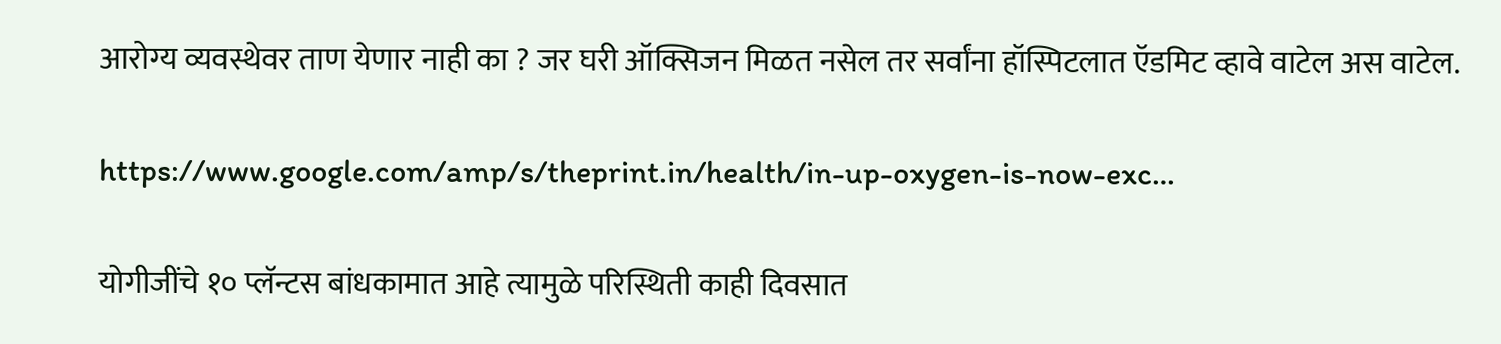आरोग्य व्यवस्थेवर ताण येणार नाही का ? जर घरी ऑक्सिजन मिळत नसेल तर सर्वांना हॉस्पिटलात ऍडमिट व्हावे वाटेल अस वाटेल.

https://www.google.com/amp/s/theprint.in/health/in-up-oxygen-is-now-exc…

योगीजींचे १० प्लॅन्टस बांधकामात आहे त्यामुळे परिस्थिती काही दिवसात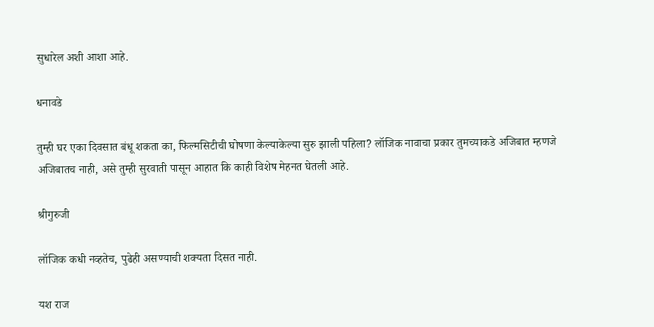सुधारेल अशी आशा आहे.

धनावडे

तुम्ही घर एका दिवसात बंधू शकता का, फिल्मसिटीची घोषणा केल्याकेल्या सुरु झाली पहिला? लॉजिक नावाचा प्रकार तुमच्याकडे अजिबात म्हणजे अजिबातच नाही, असे तुम्ही सुरवाती पासून आहात कि काही विशेष मेहनत घेतली आहे.

श्रीगुरुजी

लॉजिक कधी नव्हतेच, पुढेही असण्याची शक्यता दिसत नाही.

यश राज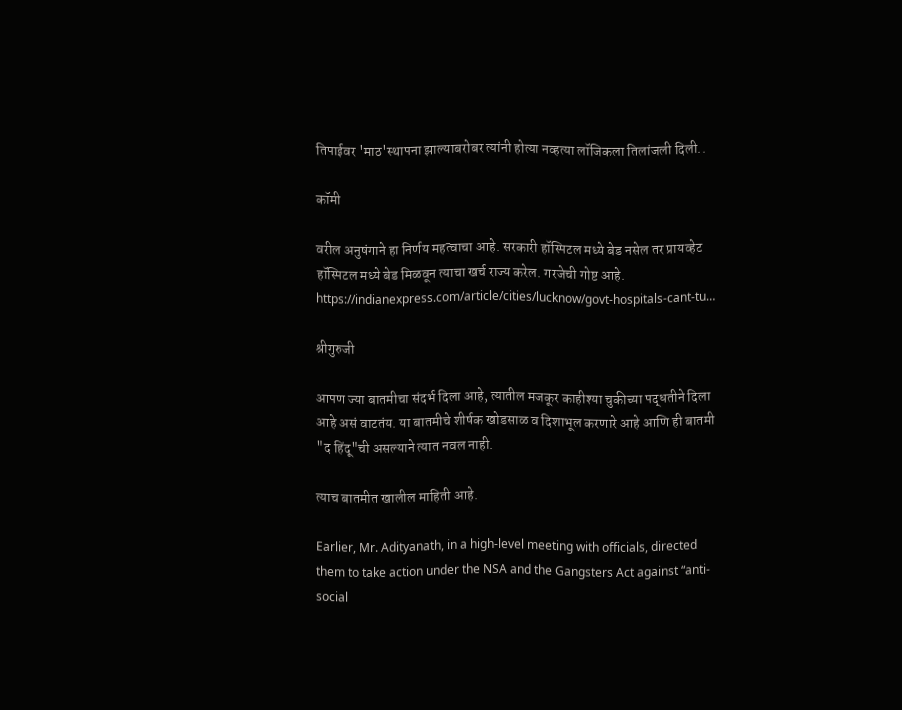तिपाईवर 'माठ'स्थापना झाल्याबरोबर त्यांनी होत्या नव्हत्या लॉजिकला तिलांजली दिली..

कॉमी

वरील अनुषंगाने हा निर्णय महत्वाचा आहे. सरकारी हॉस्पिटल मध्ये बेड नसेल तर प्रायव्हेट हॉस्पिटल मध्ये बेड मिळवून त्याचा खर्च राज्य करेल. गरजेची गोष्ट आहे.
https://indianexpress.com/article/cities/lucknow/govt-hospitals-cant-tu…

श्रीगुरुजी

आपण ज्या बातमीचा संदर्भ दिला आहे, त्यातील मजकूर काहीश्या चुकीच्या पद्धतीने दिला आहे असं वाटतंय. या बातमीचे शीर्षक खोडसाळ व दिशाभूल करणारे आहे आणि ही बातमी "द हिंदू"ची असल्याने त्यात नवल नाही.

त्याच बातमीत खालील माहिती आहे.

Earlier, Mr. Adityanath, in a high-level meeting with officials, directed them to take action under the NSA and the Gangsters Act against “anti-social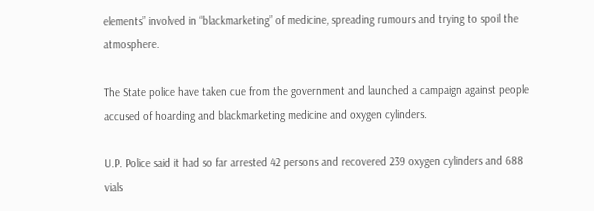elements” involved in “blackmarketing” of medicine, spreading rumours and trying to spoil the atmosphere.

The State police have taken cue from the government and launched a campaign against people accused of hoarding and blackmarketing medicine and oxygen cylinders.

U.P. Police said it had so far arrested 42 persons and recovered 239 oxygen cylinders and 688 vials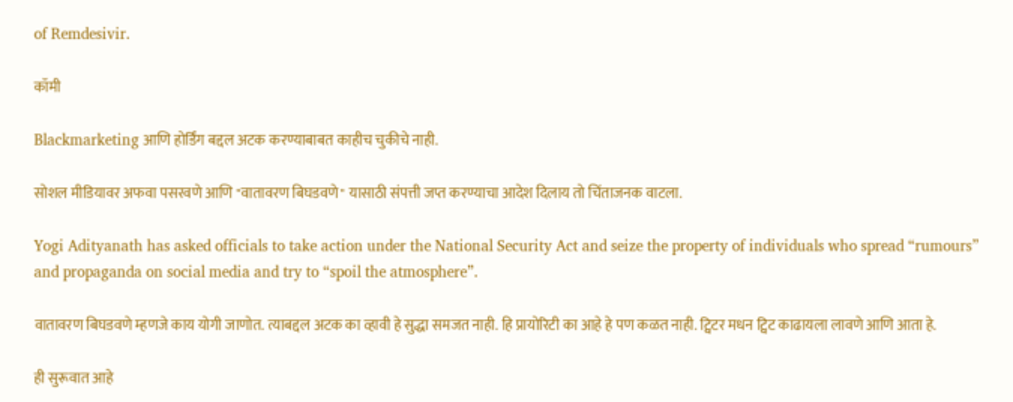of Remdesivir.

कॉमी

Blackmarketing आणि होर्डिंग बद्दल अटक करण्याबाबत काहीच चुकीचे नाही.

सोशल मीडियावर अफवा पसरवणे आणि "वातावरण बिघडवणे" यासाठी संपत्ती जप्त करण्याचा आदेश दिलाय तो चिंताजनक वाटला.

Yogi Adityanath has asked officials to take action under the National Security Act and seize the property of individuals who spread “rumours” and propaganda on social media and try to “spoil the atmosphere”.

वातावरण बिघडवणे म्हणजे काय योगी जाणोत. त्याबद्दल अटक का व्हावी हे सुद्धा समजत नाही. हि प्रायोरिटी का आहे हे पण कळत नाही. ट्विटर मधन ट्विट काढायला लावणे आणि आता हे.

ही सुरूवात आहे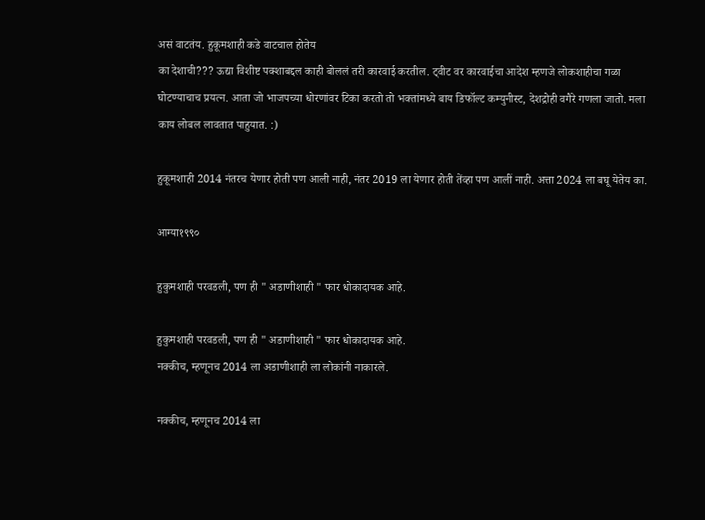असं वाटतंय. हुकूमशाही कडे वाटचाल होतेय
का देशाची??? ऊद्या विशीष्ट पक्शाबद्दल काही बोललं तरी कारवाई करतील. ट्वीट वर कारवाईचा आदेश म्हणजे लोकशाहीचा गळा घोटण्याचाच प्रयत्न. आता जो भाजपच्या धोरणांवर टिका करतो तो भक्तांमध्ये बाय डिफॉल्ट कम्युनीस्ट, देशद्रोही वगैरे गणला जातो. मला काय लोबल लावतात पाहुयात. :)

हुकूमशाही 2014 नंतरच येणार होती पण आली नाही, नंतर 2019 ला येणार होती तेंव्हा पण आलीं नाही. अत्ता 2024 ला बघू येतेय का.

आग्या१९९०

हुकुमशाही परवडली, पण ही " अडाणीशाही " फार धोकादायक आहे.

हुकुमशाही परवडली, पण ही " अडाणीशाही " फार धोकादायक आहे.
नक्कीच, म्हणूनच 2014 ला अडाणीशाही ला लोकांनी नाकारले.

नक्कीच, म्हणूनच 2014 ला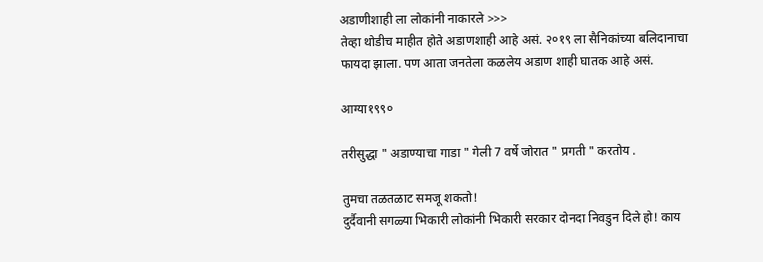अडाणीशाही ला लोकांनी नाकारले >>>
तेव्हा थोडीच माहीत होते अडाणशाही आहे असं. २०१९ ला सैनिकांच्या बलिदानाचा फायदा झाला. पण आता जनतेला कळलेय अडाण शाही घातक आहे असं.

आग्या१९९०

तरीसुद्धा " अडाण्याचा गाडा " गेली 7 वर्षे जोरात " प्रगती " करतोय .

तुमचा तळतळाट समजू शकतो!
दुर्दैवानी सगळ्या भिकारी लोकांनी भिकारी सरकार दोनदा निवडुन दिले हो! काय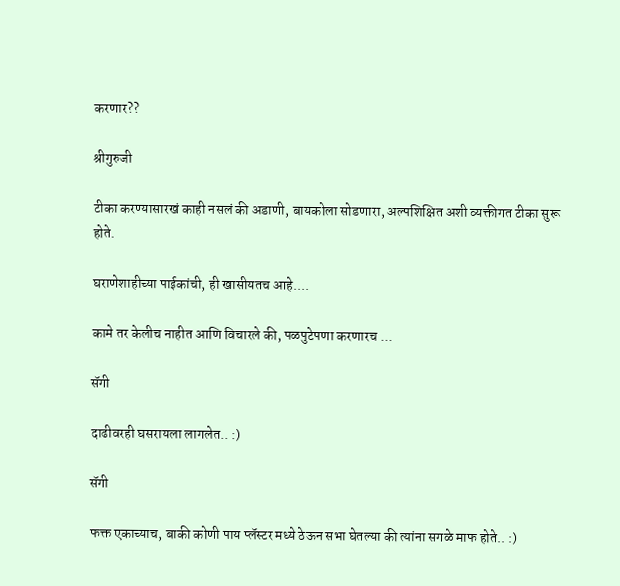करणार??

श्रीगुरुजी

टीका करण्यासारखं काही नसलं की अडाणी, बायकोला सोडणारा, अल्पशिक्षित अशी व्यक्तीगत टीका सुरू होते.

घराणेशाहीच्या पाईकांची, ही खासीयतच आहे....

कामे तर केलीच नाहीत आणि विचारले की, पळपुटेपणा करणारच ...

सॅगी

दाढीवरही घसरायला लागलेत.. :)

सॅगी

फक्त एकाच्याच, बाकी कोणी पाय प्लॅस्टर मध्ये ठेऊन सभा घेतल्या की त्यांना सगळे माफ होते.. :)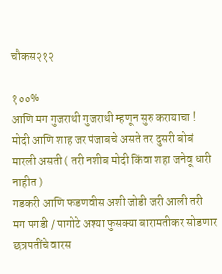चौकस२१२

१००%
आणि मग गुजराथी गुजराथी म्हणून सुरु करायाचा ! मोदी आणि शाह जर पंजाबचे असते तर दुसरी बोबं मारली असती ( तरी नशीब मोदी किंवा शहा जनेवू धारी नाहीत )
गडकरी आणि फडणवीस अशी जोडी जरी आली तरी मग पगडी / पागोटे अश्या फुसक्या बारामतीकर सोडणार छत्रपतींचे वारस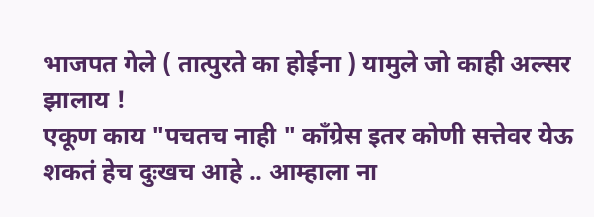भाजपत गेले ( तात्पुरते का होईना ) यामुले जो काही अल्सर झालाय !
एकूण काय "पचतच नाही " काँग्रेस इतर कोणी सत्तेवर येऊ शकतं हेच दुःखच आहे .. आम्हाला ना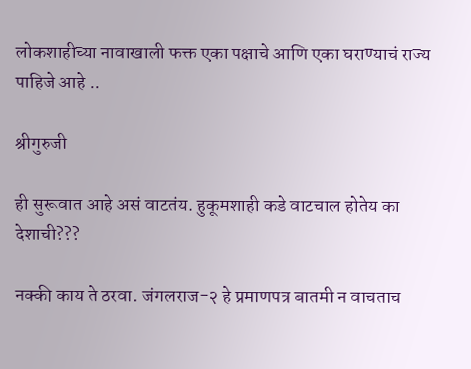लोकशाहीच्या नावाखाली फक्त एका पक्षाचे आणि एका घराण्याचं राज्य पाहिजे आहे ..

श्रीगुरुजी

ही सुरूवात आहे असं वाटतंय. हुकूमशाही कडे वाटचाल होतेय का देशाची???

नक्की काय ते ठरवा. जंगलराज-२ हे प्रमाणपत्र बातमी न वाचताच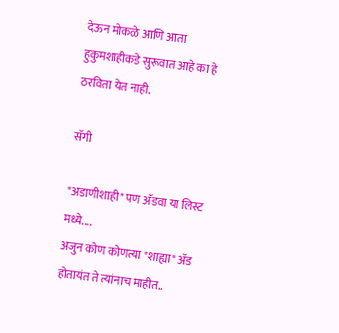देऊन मोकळे आणि आता हुकुमशाहीकडे सुरूवात आहे का हे ठरविता येत नाही.

सॅगी

"अडाणीशाही" पण अ‍ॅडवा या लिस्ट मध्ये....
अजुन कोण कोणत्या "शाह्या" अ‍ॅड होतायंत ते त्यांनाच माहीत..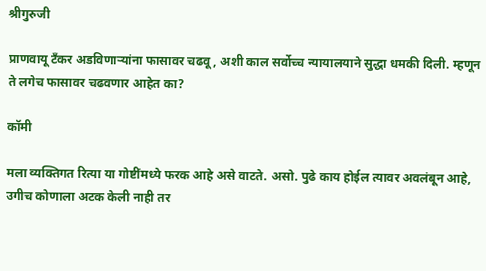श्रीगुरुजी

प्राणवायू टँकर अडविणाऱ्यांना फासावर चढवू, अशी काल सर्वोच्च न्यायालयाने सुद्धा धमकी दिली. म्हणून ते लगेच फासावर चढवणार आहेत का?

कॉमी

मला व्यक्तिगत रित्या या गोष्टींमध्ये फरक आहे असे वाटते. असो. पुढे काय होईल त्यावर अवलंबून आहे, उगीच कोणाला अटक केली नाही तर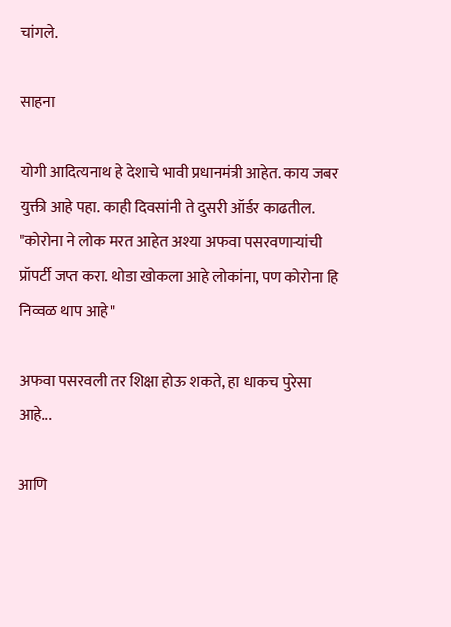चांगले.

साहना

योगी आदित्यनाथ हे देशाचे भावी प्रधानमंत्री आहेत. काय जबर युक्ती आहे पहा. काही दिवसांनी ते दुसरी ऑर्डर काढतील. "कोरोना ने लोक मरत आहेत अश्या अफवा पसरवणाऱ्यांची प्रॉपर्टी जप्त करा. थोडा खोकला आहे लोकांना, पण कोरोना हि निव्वळ थाप आहे"

अफवा पसरवली तर शिक्षा होऊ शकते, हा धाकच पुरेसा आहे...

आणि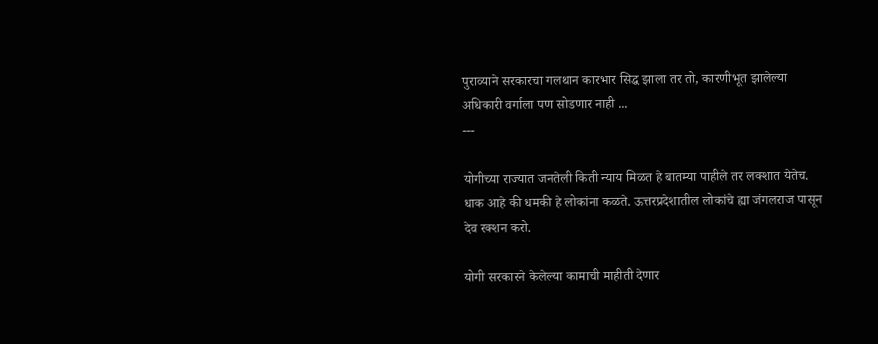पुराव्याने सरकारचा गलथान कारभार सिद्ध झाला तर तो, कारणीभूत झालेल्या अधिकारी वर्गाला पण सोडणार नाही ...
---

योगीच्या राज्यात जनतेली किती न्याय मिळत हे बातम्या पाहीले तर लक्शात येतेच. धाक आहे की धमकी हे लोकांना कळते. ऊत्तरप्रदेशातील लोकांचे ह्या जंगलराज पासून देव रक्शन करो.

योगी सरकारने केलेल्या कामाची माहीती देणार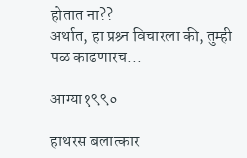होतात ना??
अर्थात, हा प्रश्र्न विचारला की, तुम्ही पळ काढणारच...

आग्या१९९०

हाथरस बलात्कार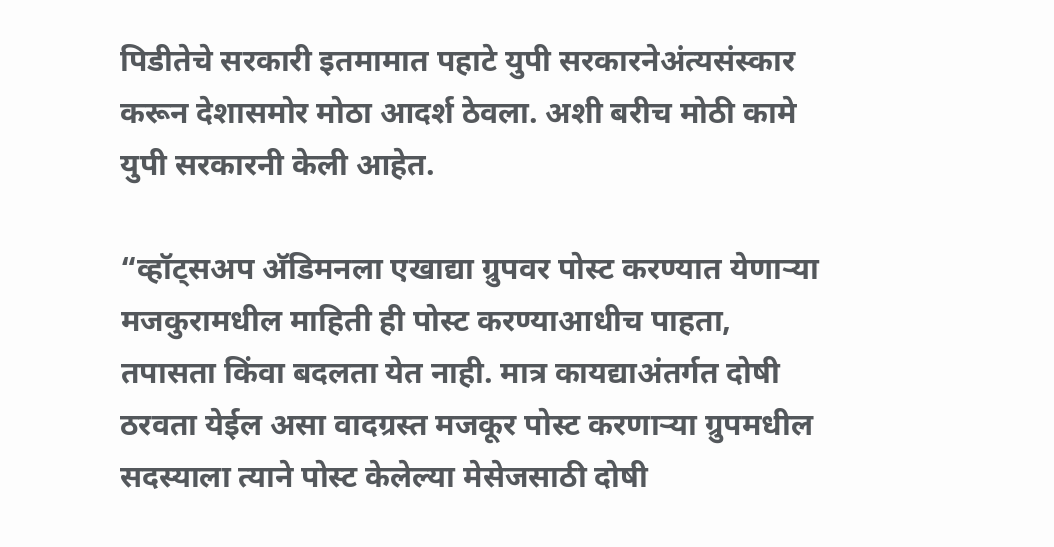पिडीतेचे सरकारी इतमामात पहाटे युपी सरकारनेअंत्यसंस्कार करून देशासमोर मोठा आदर्श ठेवला. अशी बरीच मोठी कामे युपी सरकारनी केली आहेत.

“व्हॉट्सअप अ‍ॅडिमनला एखाद्या ग्रुपवर पोस्ट करण्यात येणाऱ्या मजकुरामधील माहिती ही पोस्ट करण्याआधीच पाहता, तपासता किंवा बदलता येत नाही. मात्र कायद्याअंतर्गत दोषी ठरवता येईल असा वादग्रस्त मजकूर पोस्ट करणाऱ्या ग्रुपमधील सदस्याला त्याने पोस्ट केलेल्या मेसेजसाठी दोषी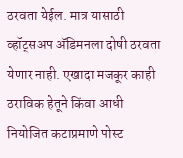ठरवता येईल. मात्र यासाठी व्हॉट्सअप अ‍ॅडिमनला दोषी ठरवता येणार नाही. एखादा मजकूर काही ठराविक हेतूने किंवा आधी नियोजित कटाप्रमाणे पोस्ट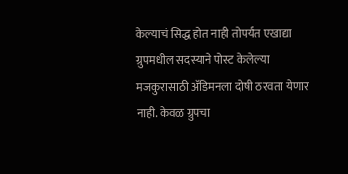केल्याचं सिद्ध होत नाही तोपर्यंत एखाद्या ग्रुपमधील सदस्याने पोस्ट केलेल्या मजकुरासाठी अ‍ॅडिमनला दोषी ठरवता येणार नाही. केवळ ग्रुपचा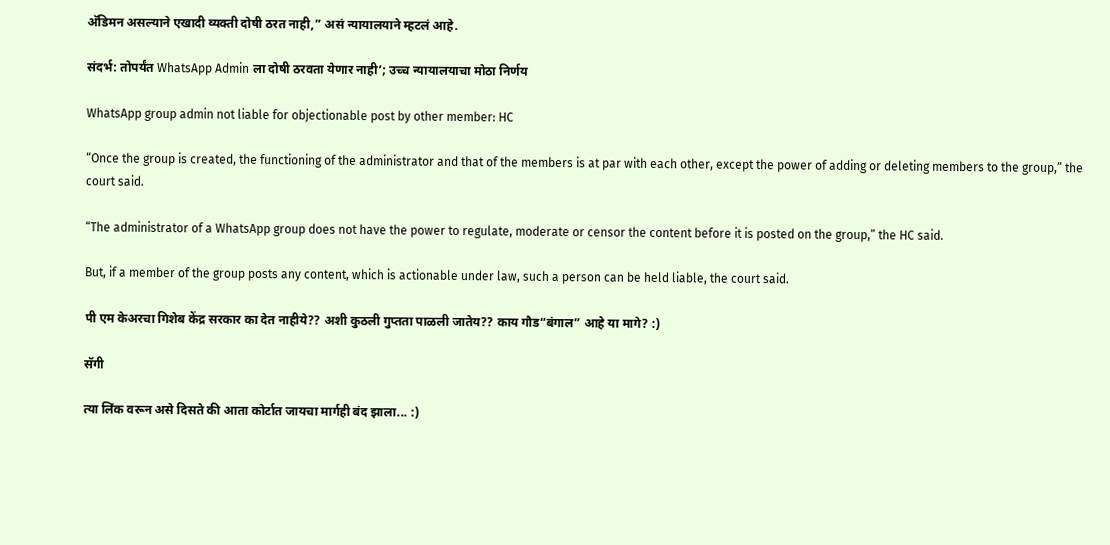अ‍ॅडिमन असल्याने एखादी व्यक्ती दोषी ठरत नाही,” असं न्यायालयाने म्हटलं आहे.

संदर्भ: तोपर्यंत WhatsApp Admin ला दोषी ठरवता येणार नाही’; उच्च न्यायालयाचा मोठा निर्णय

WhatsApp group admin not liable for objectionable post by other member: HC

“Once the group is created, the functioning of the administrator and that of the members is at par with each other, except the power of adding or deleting members to the group,” the court said.

“The administrator of a WhatsApp group does not have the power to regulate, moderate or censor the content before it is posted on the group,” the HC said.

But, if a member of the group posts any content, which is actionable under law, such a person can be held liable, the court said.

पी एम केअरचा गिशेब केंद्र सरकार का देत नाहीये?? अशी कुठली गुप्तता पाळली जातेय?? काय गौड“बंगाल” आहे या मागे? :)

सॅगी

त्या लिंक वरून असे दिसते की आता कोर्टात जायचा मार्गही बंद झाला... :)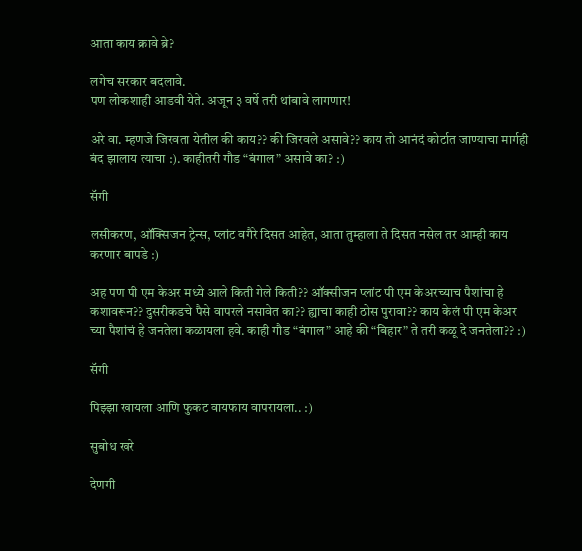आता काय क्रावे ब्रे?

लगेच सरकार बदलावे.
पण लोकशाही आडवी येते. अजून ३ वर्षे तरी थांबावे लागणार!

अरे वा. म्हणजे जिरवता येतील की काय?? की जिरवले असावे?? काय तो आनंदं कोर्टात जाण्याचा मार्गही बंद झालाय त्याचा :). काहीतरी गौड “बंगाल” असावे का? :)

सॅगी

लसीकरण, ऑक्सिजन ट्रेन्स, प्लांट वगैरे दिसत आहेत, आता तुम्हाला ते दिसत नसेल तर आम्ही काय करणार बापडे :)

अह पण पी एम केअर मध्ये आले किती गेले किती?? ऑक्सीजन प्लांट पी एम केअरच्याच पैशांचा हे कशावरून?? दुसरीकडचे पैसे वापरले नसावेत का?? ह्याचा काही ठोस पुरावा?? काय केलं पी एम केअर च्या पैशांचं हे जनतेला कळायला हवे. काही गौड “बंगाल” आहे की “बिहार” ते तरी कळू दे जनतेला?? :)

सॅगी

पिझ्झा खायला आणि फुकट वायफाय वापरायला.. :)

सुबोध खरे

देणगी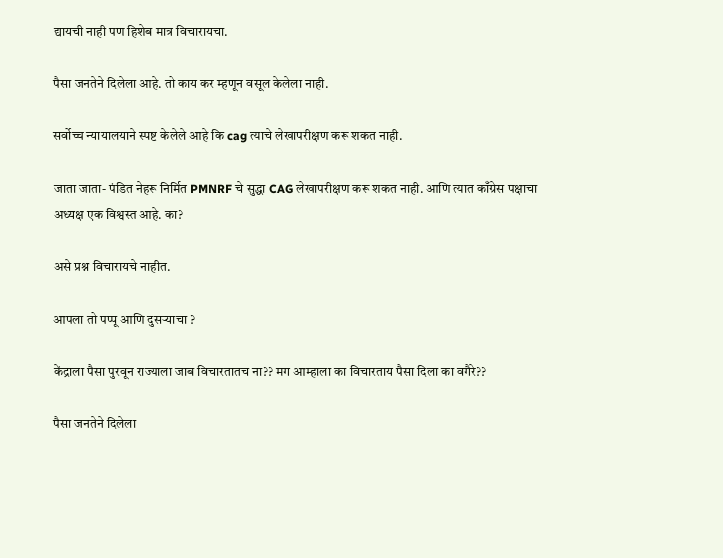द्यायची नाही पण हिशेब मात्र विचारायचा.

पैसा जनतेने दिलेला आहे. तो काय कर म्हणून वसूल केलेला नाही.

सर्वोच्च न्यायालयाने स्पष्ट केलेले आहे कि cag त्याचे लेखापरीक्षण करू शकत नाही.

जाता जाता- पंडित नेहरू निर्मित PMNRF चे सुद्धा CAG लेखापरीक्षण करू शकत नाही. आणि त्यात काँग्रेस पक्षाचा अध्यक्ष एक विश्वस्त आहे. का?

असे प्रश्न विचारायचे नाहीत.

आपला तो पप्पू आणि दुसऱ्याचा ?

केंद्राला पैसा पुरवून राज्याला जाब विचारतातच ना?? मग आम्हाला का विचारताय पैसा दिला का वगैरे??

पैसा जनतेने दिलेला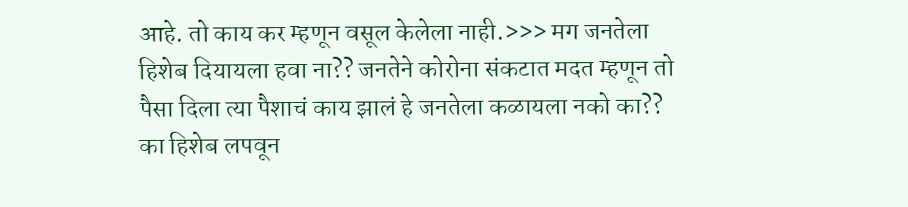आहे. तो काय कर म्हणून वसूल केलेला नाही.>>> मग जनतेला हिशेब दियायला हवा ना?? जनतेने कोरोना संकटात मदत म्हणून तो पैसा दिला त्या पैशाचं काय झालं हे जनतेला कळायला नको का?? का हिशेब लपवून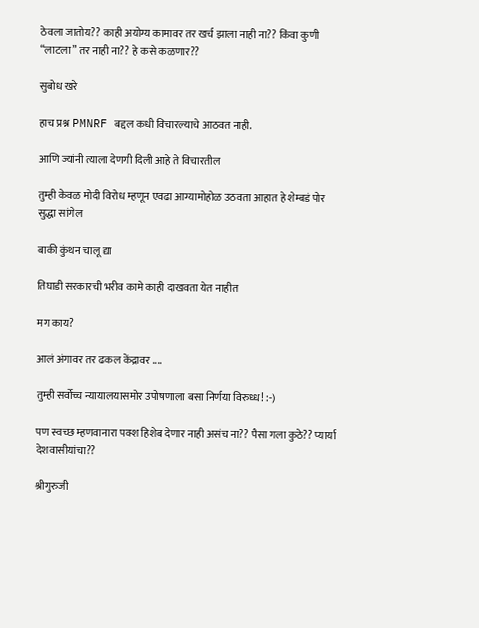ठेवला जातोय?? काही अयोग्य कामावर तर खर्च झाला नाही ना?? किंवा कुणी “लाटला” तर नाही ना?? हे कसे कळणार??

सुबोध खरे

हाच प्रश्न PMNRF बद्दल कधी विचारल्याचे आठवत नाही.

आणि ज्यांनी त्याला देणगी दिली आहे ते विचारतील

तुम्ही केवळ मोदी विरोध म्हणून एवढा आग्यामोहोळ उठवता आहात हे शेम्बडं पोर सुद्धा सांगेल

बाकी कुंथन चालू द्या

तिघाडी सरकारची भरीव कामे काही दाखवता येत नाहीत

मग काय?

आलं अंगावर तर ढकल केंद्रावर ....

तुम्ही सर्वोच्च न्यायालयासमोर उपोषणाला बसा निर्णया विरुध्ध! :-)

पण स्वच्छ म्हणवानारा पक्श हिशेब देणार नाही असंच ना?? पैसा गला कुठे?? प्यार्या देशवासीयांचा??

श्रीगुरुजी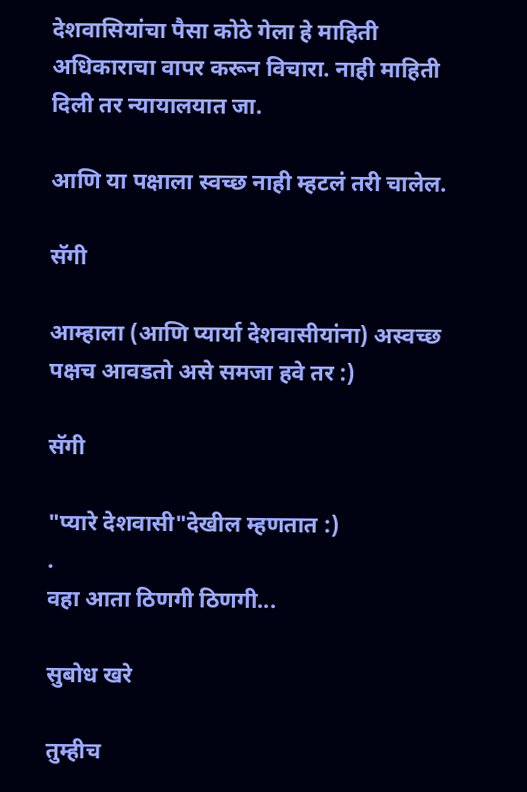देशवासियांचा पैसा कोठे गेला हे माहिती अधिकाराचा वापर करून विचारा. नाही माहिती दिली तर न्यायालयात जा.

आणि या पक्षाला स्वच्छ नाही म्हटलं तरी चालेल.

सॅगी

आम्हाला (आणि प्यार्या देशवासीयांना) अस्वच्छ पक्षच आवडतो असे समजा हवे तर :)

सॅगी

"प्यारे देशवासी"देखील म्हणतात :)
.
वहा आता ठिणगी ठिणगी...

सुबोध खरे

तुम्हीच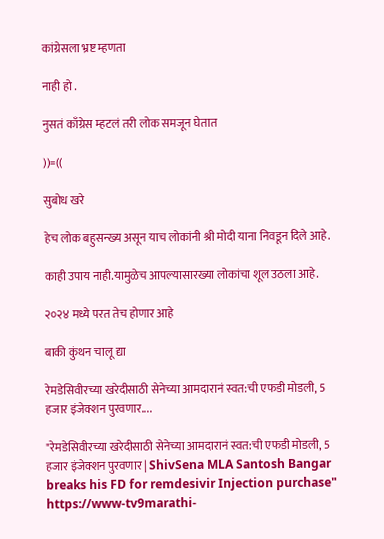कांग्रेसला भ्रष्ट म्हणता

नाही हो .

नुसतं काँग्रेस म्हटलं तरी लोक समजून घेतात

))=((

सुबोध खरे

हेच लोक बहुसन्ख्य असून याच लोकांनी श्री मोदी याना निवडून दिले आहे.

काही उपाय नाही.यामुळेच आपल्यासारख्या लोकांचा शूल उठला आहे.

२०२४ मध्ये परत तेच होणार आहे

बाकी कुंथन चालू द्या

रेमडेसिवीरच्या खरेदीसाठी सेनेच्या आमदारानं स्वत:ची एफडी मोडली, 5 हजार इंजेक्शन पुरवणार....

"रेमडेसिवीरच्या खरेदीसाठी सेनेच्या आमदारानं स्वत:ची एफडी मोडली, 5 हजार इंजेक्शन पुरवणार | ShivSena MLA Santosh Bangar breaks his FD for remdesivir Injection purchase" https://www-tv9marathi-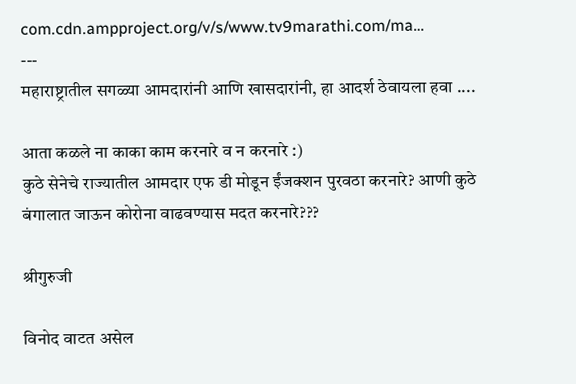com.cdn.ampproject.org/v/s/www.tv9marathi.com/ma…
---
महाराष्ट्रातील सगळ्या आमदारांनी आणि खासदारांनी, हा आदर्श ठेवायला हवा ....

आता कळले ना काका काम करनारे व न करनारे :)
कुठे सेनेचे राज्यातील आमदार एफ डी मोडून ईंजक्शन पुरवठा करनारे? आणी कुठे बंगालात जाऊन कोरोना वाढवण्यास मदत करनारे???

श्रीगुरुजी

विनोद वाटत असेल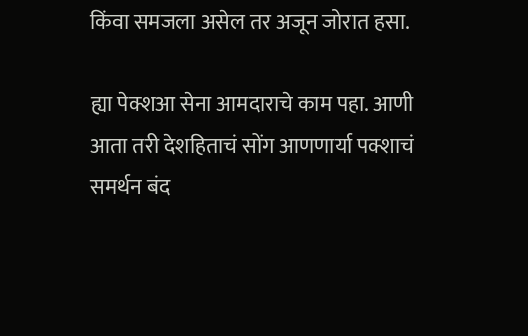किंवा समजला असेल तर अजून जोरात हसा.

ह्या पेक्शआ सेना आमदाराचे काम पहा. आणी आता तरी देशहिताचं सोंग आणणार्या पक्शाचं समर्थन बंद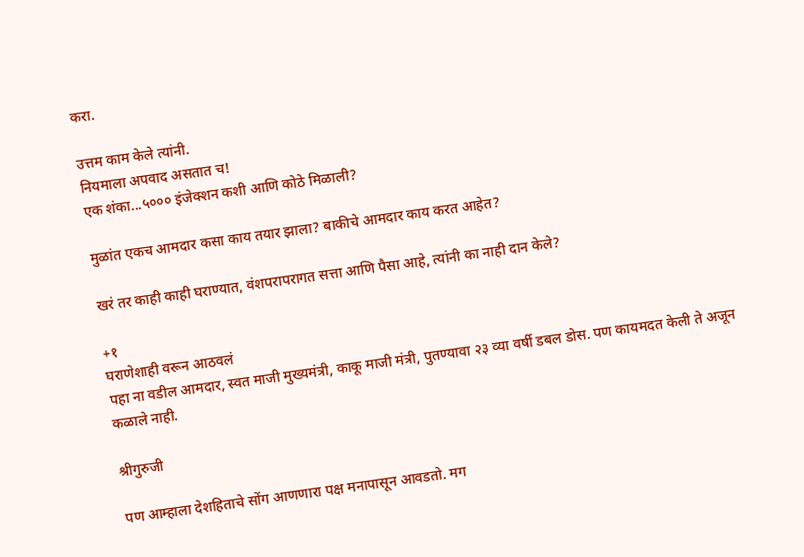करा.

उत्तम काम केले त्यांनी.
नियमाला अपवाद असतात च!
एक शंका...५००० इंजेक्शन कशी आणि कोठे मिळाली?

मुळांत एकच आमदार कसा काय तयार झाला? बाकीचे आमदार काय करत आहेत?

खरं तर काही काही घराण्यात, वंशपरापरागत सत्ता आणि पैसा आहे, त्यांनी का नाही दान केले?

+१
घराणेशाही वरून आठवलं
पहा ना वडील आमदार, स्वत माजी मुख्यमंत्री, काकू माजी मंत्री, पुतण्यावा २३ व्या वर्षी डबल डोस. पण कायमदत केली ते अजून कळाले नाही.

श्रीगुरुजी

पण आम्हाला देशहिताचे सोंग आणणारा पक्ष मनापासून आवडतो. मग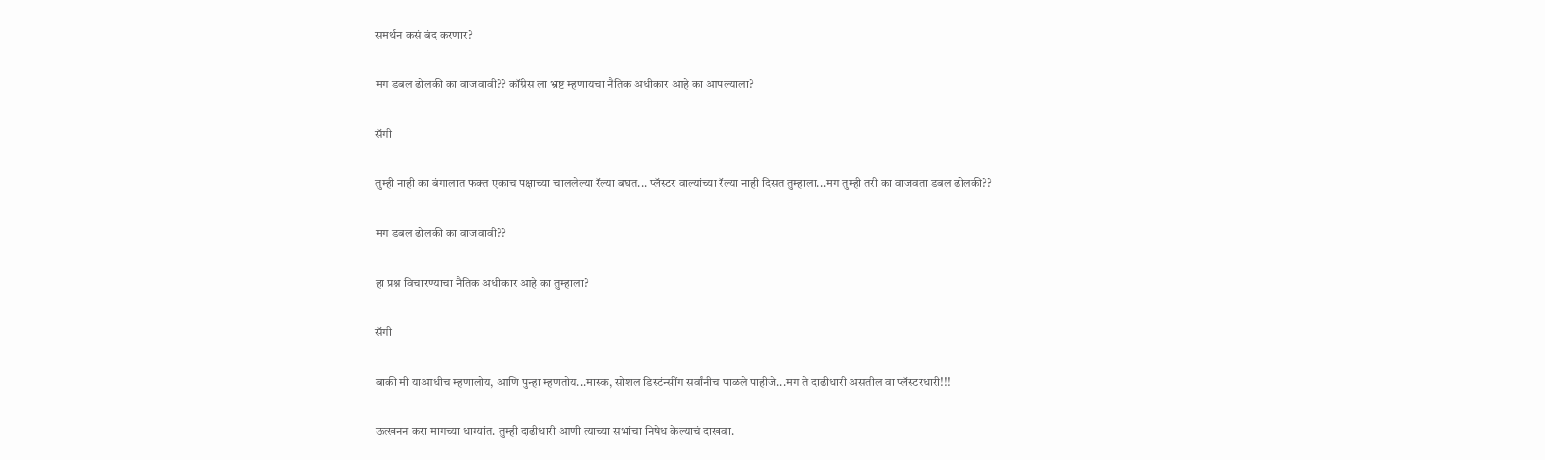समर्थन कसं बंद करणार?

मग डबल ढोलकी का वाजवावी?? कॉंग्रेस ला भ्रष्ट म्हणायचा नैतिक अधीकार आहे का आपल्याला?

सॅगी

तुम्ही नाही का बंगालात फक्त एकाच पक्षाच्या चाललेल्या रॅल्या बघत... प्लॅस्टर वाल्यांच्या रॅल्या नाही दिसत तुम्हाला...मग तुम्ही तरी का वाजवता डबल ढोलकी??

मग डबल ढोलकी का वाजवावी??

हा प्रश्न विचारण्याचा नैतिक अधीकार आहे का तुम्हाला?

सॅगी

बाकी मी याआधीच म्हणालोय, आणि पुन्हा म्हणतोय...मास्क, सोशल डिस्टंन्सींग सर्वांनीच पाळले पाहीजे...मग ते दाढीधारी असतील वा प्लॅस्टरधारी!!!

ऊत्खनन करा मागच्या धाग्यांत. तुम्ही दाढीधारी आणी त्याच्या सभांचा निषेध केल्याचं दाखवा.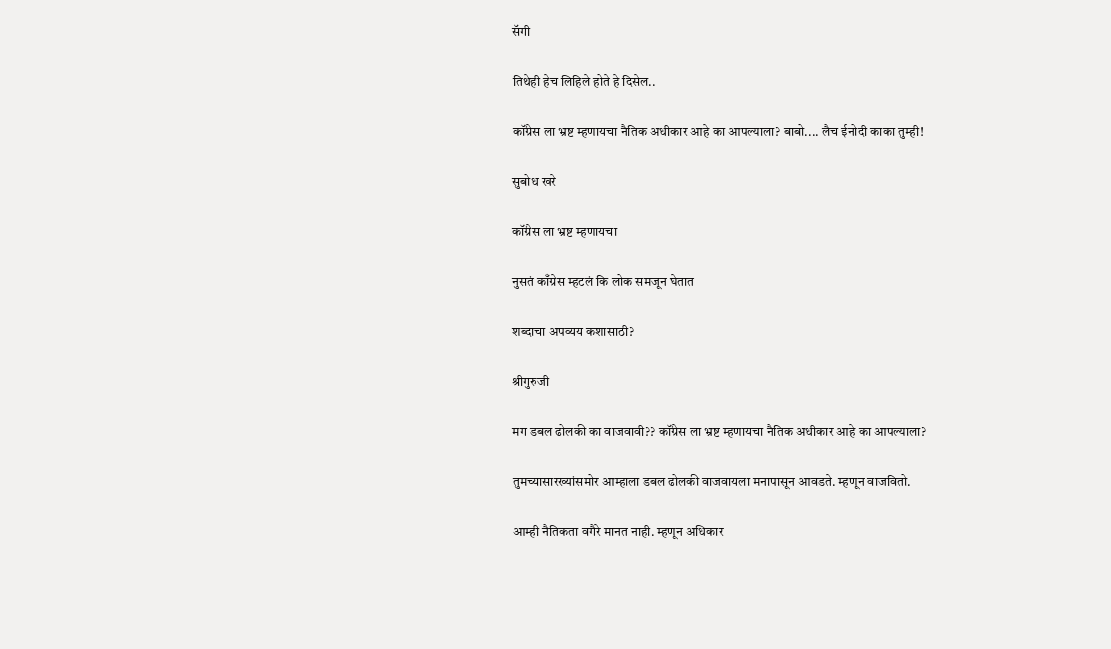सॅगी

तिथेही हेच लिहिले होते हे दिसेल..

कॉंग्रेस ला भ्रष्ट म्हणायचा नैतिक अधीकार आहे का आपल्याला? बाबो.... लैच ईनोदी काका तुम्ही!

सुबोध खरे

कॉंग्रेस ला भ्रष्ट म्हणायचा

नुसतं काँग्रेस म्हटलं कि लोक समजून घेतात

शब्दाचा अपव्यय कशासाठी?

श्रीगुरुजी

मग डबल ढोलकी का वाजवावी?? कॉंग्रेस ला भ्रष्ट म्हणायचा नैतिक अधीकार आहे का आपल्याला?

तुमच्यासारख्यांसमोर आम्हाला डबल ढोलकी वाजवायला मनापासून आवडते. म्हणून वाजवितो.

आम्ही नैतिकता वगैरे मानत नाही. म्हणून अधिकार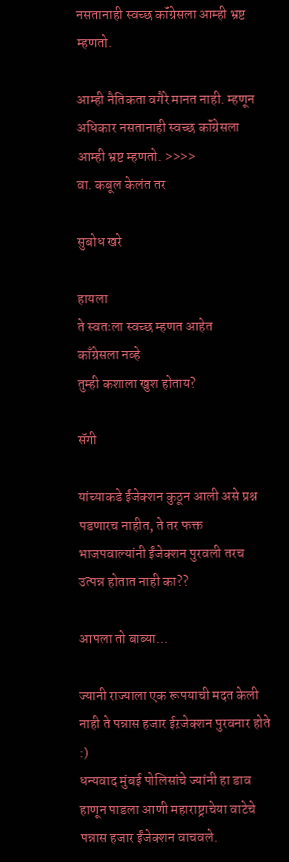नसतानाही स्वच्छ कॉंग्रेसला आम्ही भ्रष्ट म्हणतो.

आम्ही नैतिकता वगैरे मानत नाही. म्हणून अधिकार नसतानाही स्वच्छ कॉंग्रेसला आम्ही भ्रष्ट म्हणतो. >>>>
वा. कबूल केलंत तर

सुबोध खरे

हायला
ते स्वतःला स्वच्छ म्हणत आहेत
काँग्रेसला नव्हे
तुम्ही कशाला खुश होताय?

सॅगी

यांच्याकडे ईंजेक्शन कुठून आली असे प्रश्न पडणारच नाहीत, ते तर फक्त भाजपवाल्यांनी ईंजेक्शन पुरवली तरच उत्पन्न होतात नाही का??

आपला तो बाब्या...

ज्यानी राज्याला एक रूपयाची मदत केली नाही ते पन्नास हजार ईऱजेक्शन पुरवनार होते :)
धन्यवाद मुंबई पोलिसांचे ज्यांनी हा डाव हाणून पाडला आणी महाराष्ट्राचेया वाटेचे पन्नास हजार ईंजेक्शन वाचवले.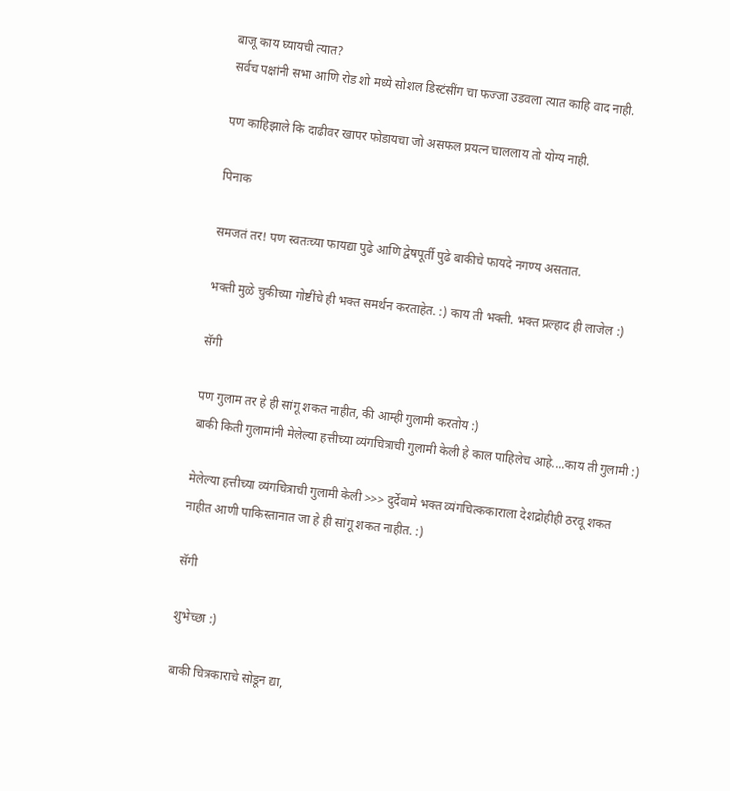बाजू काय घ्यायची त्यात?
सर्वच पक्षांनी सभा आणि रोड शो मध्ये सोशल डिस्टंसींग चा फज्जा उडवला त्यात काहि वाद नाही.

पण काहिझाले कि दाढीवर खापर फोडायचा जो असफल प्रयत्न चाललाय तो योग्य नाही.

पिनाक

समजतं तर! पण स्वतःच्या फायद्या पुढे आणि द्वेषपूर्ती पुढे बाकीचे फायदे नगण्य असतात.

भक्ती मुळे चुकीच्या गोष्टींचे ही भक्त समर्थन करताहेत. :) काय ती भक्ती. भक्त प्रल्हाद ही लाजेल :)

सॅगी

पण गुलाम तर हे ही सांगू शकत नाहीत, की आम्ही गुलामी करतोय :)
बाकी किती गुलामांनी मेलेल्या हत्तीच्या व्यंगचित्राची गुलामी केली हे काल पाहिलेच आहे....काय ती गुलामी :)

मेलेल्या हत्तीच्या व्यंगचित्राची गुलामी केली >>> दुर्देवामे भक्त व्यंगचित्ककाराला देशद्रोहीही ठरवू शकत नाहीत आणी पाकिस्तानात जा हे ही सांगू शकत नाहीत. :)

सॅगी

शुभेच्छा :)

बाकी चित्रकाराचे सोडून द्या,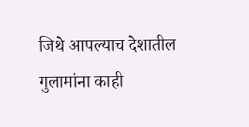जिथे आपल्याच देशातील गुलामांना काही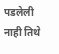पडलेली नाही तिथे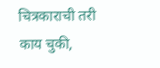चित्रकाराची तरी काय चुकी,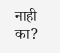नाही का?